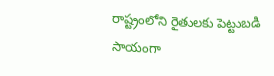రాష్ట్రంలోని రైతులకు పెట్టుబడి సాయంగా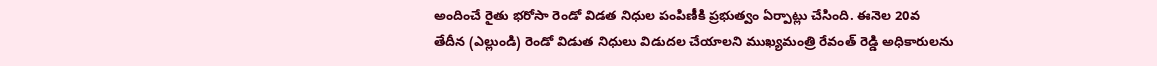అందించే రైతు భరోసా రెండో విడత నిధుల పంపిణీకి ప్రభుత్వం ఏర్పాట్లు చేసింది. ఈనెల 20వ తేదీన (ఎల్లుండి) రెండో విడుత నిధులు విడుదల చేయాలని ముఖ్యమంత్రి రేవంత్ రెడ్డి అధికారులను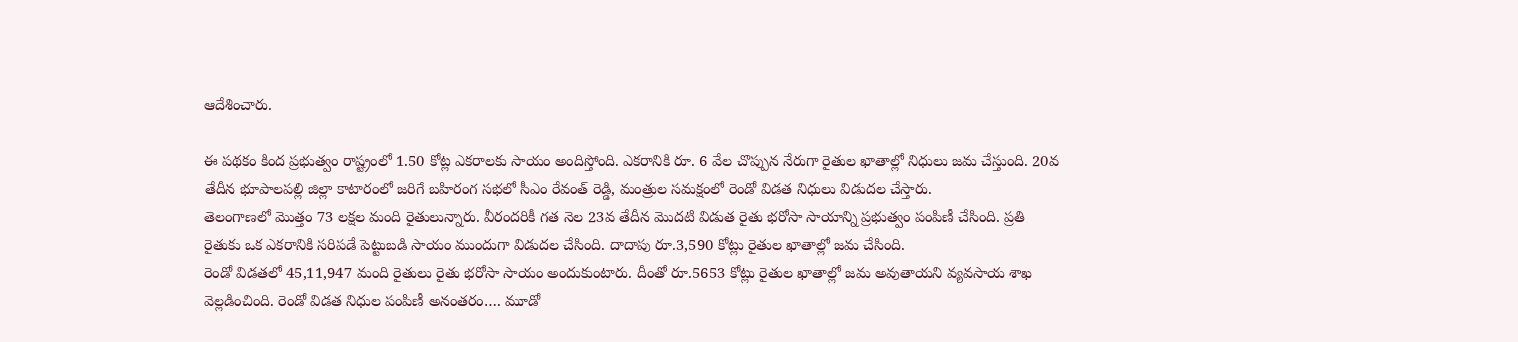ఆదేశించారు.

ఈ పథకం కింద ప్రభుత్వం రాష్ట్రంలో 1.50 కోట్ల ఎకరాలకు సాయం అందిస్తోంది. ఎకరానికి రూ. 6 వేల చొప్పున నేరుగా రైతుల ఖాతాల్లో నిధులు జమ చేస్తుంది. 20వ తేదీన భూపాలపల్లి జిల్లా కాటారంలో జరిగే బహిరంగ సభలో సీఎం రేవంత్ రెడ్డి, మంత్రుల సమక్షంలో రెండో విడత నిధులు విడుదల చేస్తారు.
తెలంగాణలో మొత్తం 73 లక్షల మంది రైతులున్నారు. వీరందరికీ గత నెల 23వ తేదీన మొదటి విడుత రైతు భరోసా సాయాన్ని ప్రభుత్వం పంపిణీ చేసింది. ప్రతి రైతుకు ఒక ఎకరానికి సరిపడే పెట్టుబడి సాయం ముందుగా విడుదల చేసింది. దాదాపు రూ.3,590 కోట్లు రైతుల ఖాతాల్లో జమ చేసింది.
రెండో విడతలో 45,11,947 మంది రైతులు రైతు భరోసా సాయం అందుకుంటారు. దీంతో రూ.5653 కోట్లు రైతుల ఖాతాల్లో జమ అవుతాయని వ్యవసాయ శాఖ వెల్లడించింది. రెండో విడత నిధుల పంపిణీ అనంతరం…. మూడో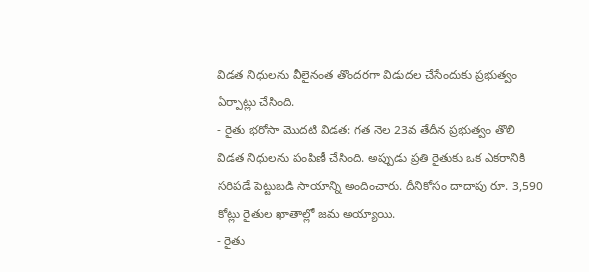విడత నిధులను వీలైనంత తొందరగా విడుదల చేసేందుకు ప్రభుత్వం ఏర్పాట్లు చేసింది.
- రైతు భరోసా మొదటి విడత: గత నెల 23వ తేదీన ప్రభుత్వం తొలి విడత నిధులను పంపిణీ చేసింది. అప్పుడు ప్రతి రైతుకు ఒక ఎకరానికి సరిపడే పెట్టుబడి సాయాన్ని అందించారు. దీనికోసం దాదాపు రూ. 3,590 కోట్లు రైతుల ఖాతాల్లో జమ అయ్యాయి.
- రైతు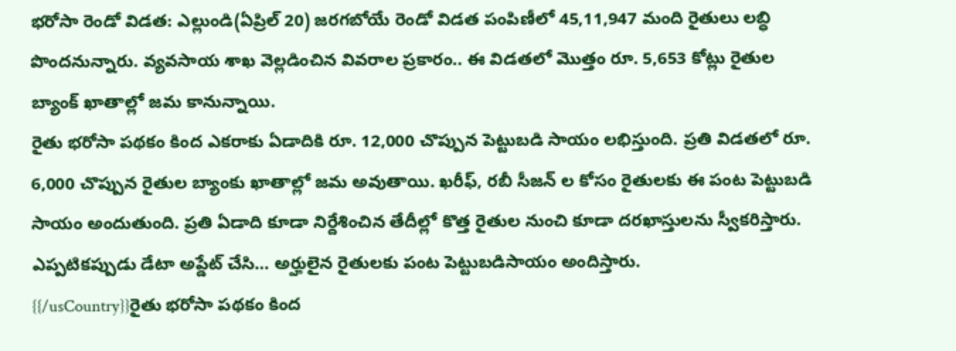భరోసా రెండో విడత: ఎల్లుండి(ఏప్రిల్ 20) జరగబోయే రెండో విడత పంపిణీలో 45,11,947 మంది రైతులు లబ్ధి పొందనున్నారు. వ్యవసాయ శాఖ వెల్లడించిన వివరాల ప్రకారం.. ఈ విడతలో మొత్తం రూ. 5,653 కోట్లు రైతుల బ్యాంక్ ఖాతాల్లో జమ కానున్నాయి.
రైతు భరోసా పథకం కింద ఎకరాకు ఏడాదికి రూ. 12,000 చొప్పున పెట్టుబడి సాయం లభిస్తుంది. ప్రతి విడతలో రూ. 6,000 చొప్పున రైతుల బ్యాంకు ఖాతాల్లో జమ అవుతాయి. ఖరీఫ్, రబీ సీజన్ ల కోసం రైతులకు ఈ పంట పెట్టుబడి సాయం అందుతుంది. ప్రతి ఏడాది కూడా నిర్దేశించిన తేదీల్లో కొత్త రైతుల నుంచి కూడా దరఖాస్తులను స్వీకరిస్తారు. ఎప్పటికప్పుడు డేటా అప్డేట్ చేసి… అర్హులైన రైతులకు పంట పెట్టుబడిసాయం అందిస్తారు.
{{/usCountry}}రైతు భరోసా పథకం కింద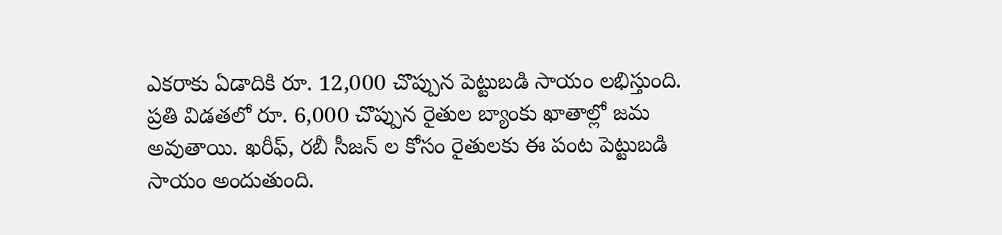ఎకరాకు ఏడాదికి రూ. 12,000 చొప్పున పెట్టుబడి సాయం లభిస్తుంది. ప్రతి విడతలో రూ. 6,000 చొప్పున రైతుల బ్యాంకు ఖాతాల్లో జమ అవుతాయి. ఖరీఫ్, రబీ సీజన్ ల కోసం రైతులకు ఈ పంట పెట్టుబడి సాయం అందుతుంది.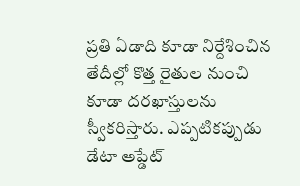ప్రతి ఏడాది కూడా నిర్దేశించిన తేదీల్లో కొత్త రైతుల నుంచి కూడా దరఖాస్తులను స్వీకరిస్తారు. ఎప్పటికప్పుడు డేటా అప్డేట్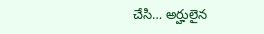చేసి… అర్హులైన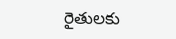రైతులకు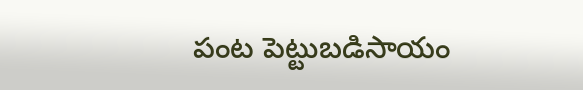పంట పెట్టుబడిసాయం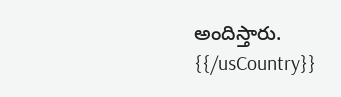అందిస్తారు.
{{/usCountry}}